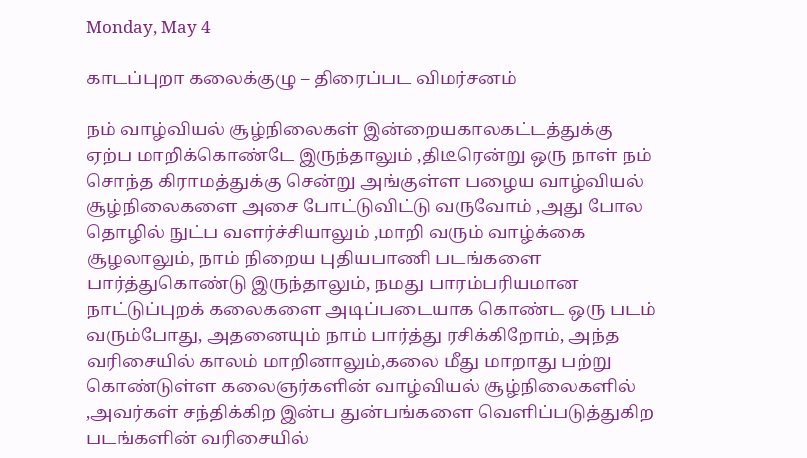Monday, May 4

காடப்புறா கலைக்குழு – திரைப்பட விமர்சனம்

நம் வாழ்வியல் சூழ்நிலைகள் இன்றையகாலகட்டத்துக்கு ஏற்ப மாறிக்கொண்டே இருந்தாலும் ,திடீரென்று ஒரு நாள் நம் சொந்த கிராமத்துக்கு சென்று அங்குள்ள பழைய வாழ்வியல் சூழ்நிலைகளை அசை போட்டுவிட்டு வருவோம் ,அது போல தொழில் நுட்ப வளர்ச்சியாலும் ,மாறி வரும் வாழ்க்கை சூழலாலும், நாம் நிறைய புதியபாணி படங்களை பார்த்துகொண்டு இருந்தாலும், நமது பாரம்பரியமான நாட்டுப்புறக் கலைகளை அடிப்படையாக கொண்ட ஒரு படம் வரும்போது, அதனையும் நாம் பார்த்து ரசிக்கிறோம், அந்த வரிசையில் காலம் மாறினாலும்,கலை மீது மாறாது பற்று கொண்டுள்ள கலைஞர்களின் வாழ்வியல் சூழ்நிலைகளில் ,அவர்கள் சந்திக்கிற இன்ப துன்பங்களை வெளிப்படுத்துகிற படங்களின் வரிசையில்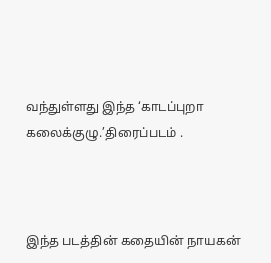வந்துள்ளது இந்த ‘காடப்புறா கலைக்குழு.’திரைப்படம் .



இந்த படத்தின் கதையின் நாயகன்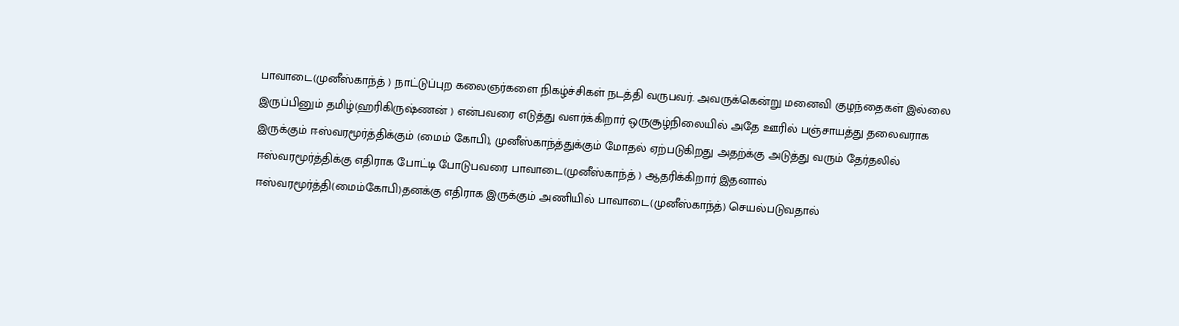பாவாடை(முனீஸ்காந்த் ) நாட்டுப்புற கலைஞர்களை நிகழ்ச்சிகள் நடத்தி வருபவர். அவருக்கென்று மனைவி குழந்தைகள் இல்லை இருப்பினும் தமிழ்(ஹரிகிருஷ்ணன் ) என்பவரை எடுத்து வளர்க்கிறார் ஒருசூழ்நிலையில் அதே ஊரில் பஞ்சாயத்து தலைவராக இருக்கும் ஈஸ்வரமூர்த்திக்கும் (மைம் கோபி), முனீஸ்காந்த்துக்கும் மோதல் ஏற்படுகிறது அதற்க்கு அடுத்து வரும் தேர்தலில் ஈஸ்வரமூர்த்திக்கு எதிராக போட்டி போடுபவரை பாவாடை(முனீஸ்காந்த் ) ஆதரிக்கிறார் இதனால் ஈஸ்வரமூர்த்தி(மைம்கோபி)தனக்கு எதிராக இருக்கும் அணியில் பாவாடை(முனீஸ்காந்த்) செயல்படுவதால்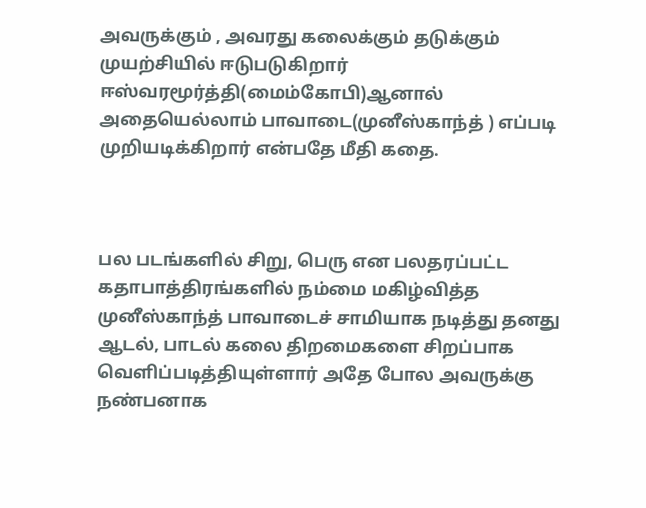அவருக்கும் , அவரது கலைக்கும் தடுக்கும் முயற்சியில் ஈடுபடுகிறார் ஈஸ்வரமூர்த்தி(மைம்கோபி)ஆனால் அதையெல்லாம் பாவாடை(முனீஸ்காந்த் ) எப்படி முறியடிக்கிறார் என்பதே மீதி கதை.



பல படங்களில் சிறு, பெரு என பலதரப்பட்ட கதாபாத்திரங்களில் நம்மை மகிழ்வித்த முனீஸ்காந்த் பாவாடைச் சாமியாக நடித்து தனது ஆடல், பாடல் கலை திறமைகளை சிறப்பாக வெளிப்படித்தியுள்ளார் அதே போல அவருக்கு நண்பனாக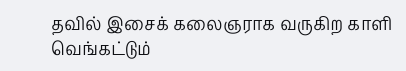தவில் இசைக் கலைஞராக வருகிற காளி வெங்கட்டும்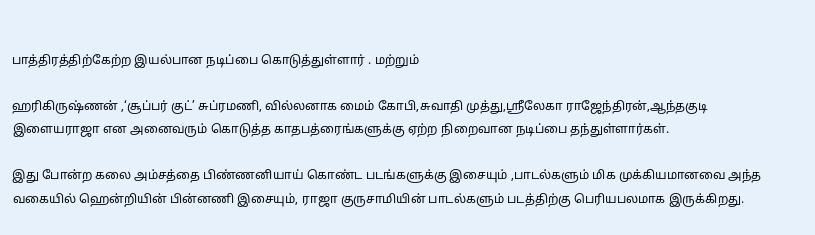பாத்திரத்திற்கேற்ற இயல்பான நடிப்பை கொடுத்துள்ளார் . மற்றும்

ஹரிகிருஷ்ணன் ,‘சூப்பர் குட்’ சுப்ரமணி, வில்லனாக மைம் கோபி,சுவாதி முத்து,ஸ்ரீலேகா ராஜேந்திரன்,ஆந்தகுடி இளையராஜா என அனைவரும் கொடுத்த காதபத்ரைங்களுக்கு ஏற்ற நிறைவான நடிப்பை தந்துள்ளார்கள்.

இது போன்ற கலை அம்சத்தை பிண்ணனியாய் கொண்ட படங்களுக்கு இசையும் ,பாடல்களும் மிக முக்கியமானவை அந்த வகையில் ஹென்றியின் பின்னணி இசையும், ராஜா குருசாமியின் பாடல்களும் படத்திற்கு பெரியபலமாக இருக்கிறது.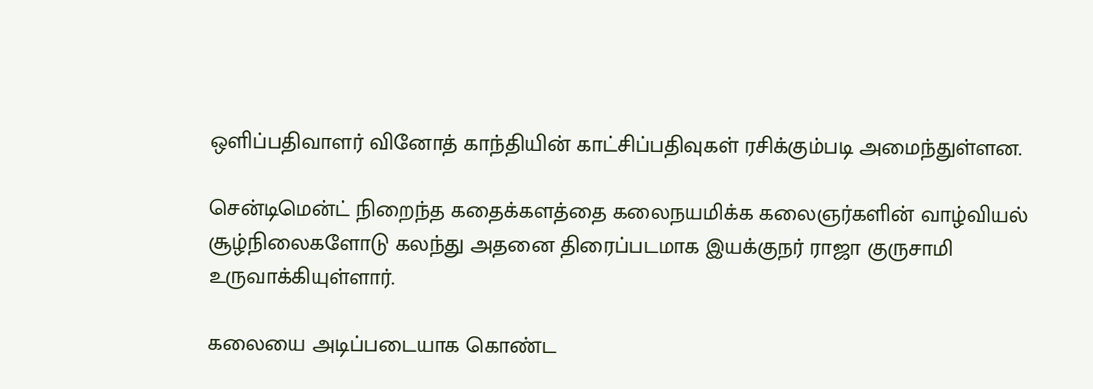ஒளிப்பதிவாளர் வினோத் காந்தியின் காட்சிப்பதிவுகள் ரசிக்கும்படி அமைந்துள்ளன.

சென்டிமென்ட் நிறைந்த கதைக்களத்தை கலைநயமிக்க கலைஞர்களின் வாழ்வியல் சூழ்நிலைகளோடு கலந்து அதனை திரைப்படமாக இயக்குநர் ராஜா குருசாமி உருவாக்கியுள்ளார்.

கலையை அடிப்படையாக கொண்ட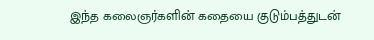இந்த கலைஞர்களின் கதையை குடும்பத்துடன்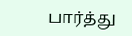பார்த்து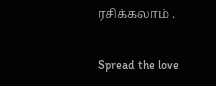ரசிக்கலாம் .

Spread the love